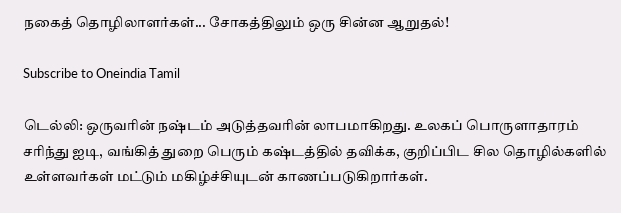நகைத் தொழிலாளர்கள்... சோகத்திலும் ஒரு சின்ன ஆறுதல்!

Subscribe to Oneindia Tamil

டெல்லி: ஒருவரின் நஷ்டம் அடுத்தவரின் லாபமாகிறது. உலகப் பொருளாதாரம் சரிந்து ஐடி, வங்கித் துறை பெரும் கஷ்டத்தில் தவிக்க, குறிப்பிட சில தொழில்களில் உள்ளவர்கள் மட்டும் மகிழ்ச்சியுடன் காணப்படுகிறார்கள்.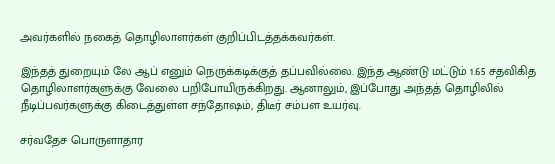அவர்களில் நகைத் தொழிலாளர்கள் குறிப்பிடத்தக்கவர்கள்.

இந்தத் துறையும் லே ஆப் எனும் நெருக்கடிக்குத் தப்பவில்லை. இந்த ஆண்டு மட்டும் 1.65 சதவிகித தொழிலாளர்களுக்கு வேலை பறிபோயிருக்கிறது. ஆனாலும், இப்போது அந்தத் தொழிலில் நீடிப்பவர்களுக்கு கிடைத்துள்ள சந்தோஷம், திடீர் சம்பள உயர்வு.

சர்வதேச பொருளாதார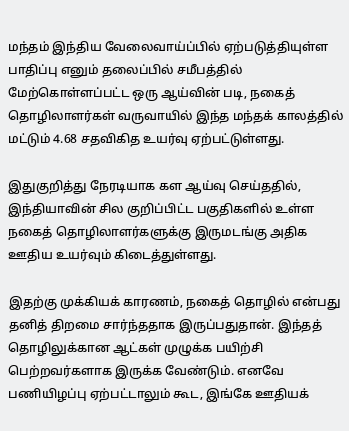மந்தம் இந்திய வேலைவாய்ப்பில் ஏற்படுத்தியுள்ள பாதிப்பு எனும் தலைப்பில் சமீபத்தில் மேற்கொள்ளப்பட்ட ஒரு ஆய்வின் படி, நகைத் தொழிலாளர்கள் வருவாயில் இந்த மந்தக் காலத்தில் மட்டும் 4.68 சதவிகித உயர்வு ஏற்பட்டுள்ளது.

இதுகுறித்து நேரடியாக கள ஆய்வு செய்ததில், இந்தியாவின் சில குறிப்பிட்ட பகுதிகளில் உள்ள நகைத் தொழிலாளர்களுக்கு இருமடங்கு அதிக ஊதிய உயர்வும் கிடைத்துள்ளது.

இதற்கு முக்கியக் காரணம், நகைத் தொழில் என்பது தனித் திறமை சார்ந்ததாக இருப்பதுதான். இந்தத் தொழிலுக்கான ஆட்கள் முழுக்க பயிற்சி பெற்றவர்களாக இருக்க வேண்டும். எனவே பணியிழப்பு ஏற்பட்டாலும் கூட, இங்கே ஊதியக்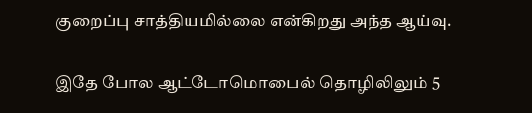குறைப்பு சாத்தியமில்லை என்கிறது அந்த ஆய்வு.

இதே போல ஆட்டோமொபைல் தொழிலிலும் 5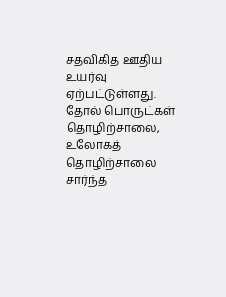சதவிகித ஊதிய உயர்வு ஏற்பட்டுள்ளது. தோல் பொருட்கள் தொழிற்சாலை, உலோகத் தொழிற்சாலை சார்ந்த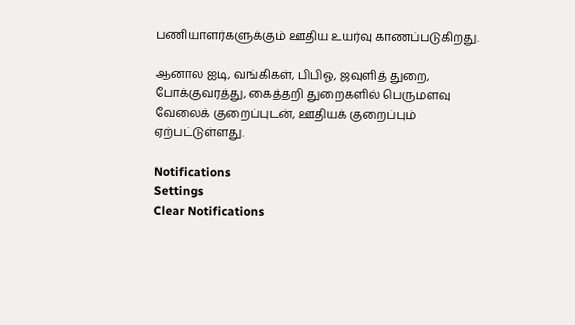பணியாளர்களுக்கும் ஊதிய உயர்வு காணப்படுகிறது.

ஆனால ஐடி, வங்கிகள், பிபிஓ, ஜவுளித் துறை, போக்குவரத்து, கைத்தறி துறைகளில் பெருமளவு வேலைக் குறைப்புடன், ஊதியக் குறைப்பும் ஏற்பட்டுள்ளது.

Notifications
Settings
Clear Notifications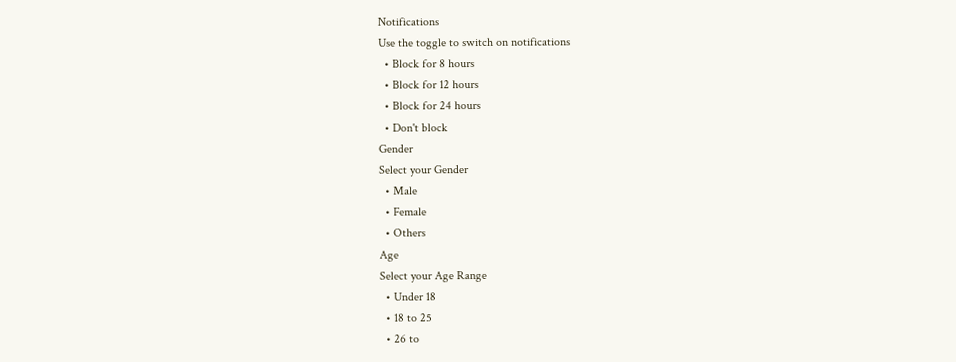Notifications
Use the toggle to switch on notifications
  • Block for 8 hours
  • Block for 12 hours
  • Block for 24 hours
  • Don't block
Gender
Select your Gender
  • Male
  • Female
  • Others
Age
Select your Age Range
  • Under 18
  • 18 to 25
  • 26 to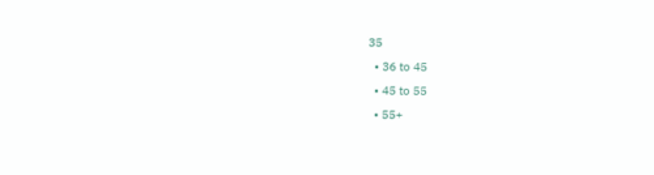35
  • 36 to 45
  • 45 to 55
  • 55+